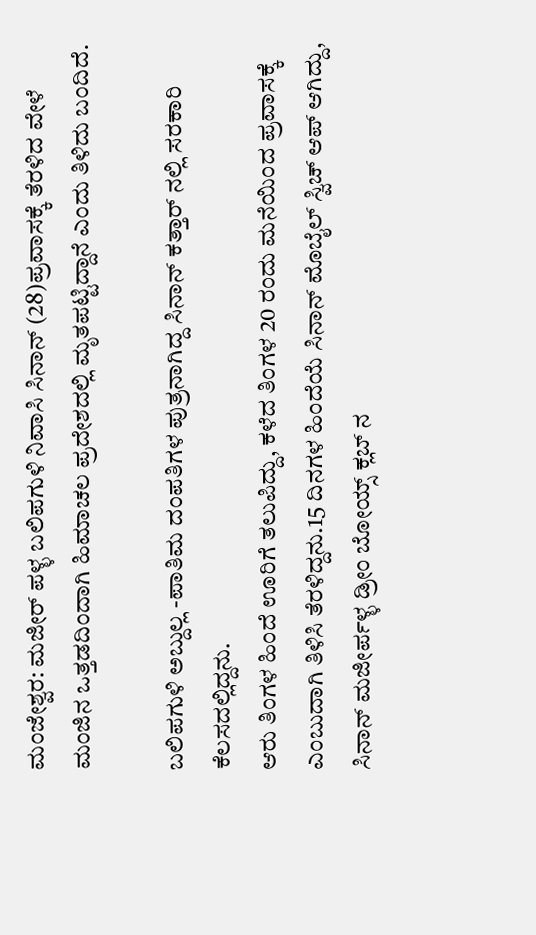ಮಂಜೇಶ್ವರ: ಮಜೀರ್ ಪಳ್ಳ ಬಲಿಪಗುಳಿ ನಿವಾಸಿ ಸಿನಾನ್ (28)ಪ್ರವಾಸಕ್ಕೆ ತೆರಳಿದ ವೇಳೆ ಮಂಜಿನ ಒತ್ತಡದಿಂದಾಗಿ ಹಿಮಾಚಲ ಪ್ರದೇಶದಲ್ಲಿ ಮೃತಪಟ್ಟಿದ್ದಾನೆ ಎಂದು ತಿಳಿದು ಬಂದಿದೆ.

ಬಲಿಪಗುಳಿ ಅಬ್ದುಲ್ಲ -ಪಾತಿಮ ದಂಪತಿಗಳ ಪುತ್ರನಾಗಿದ್ದ ಸಿನಾನ್ ಕತ್ತಾರ್ ನಲ್ಲಿ ಸರಕಾರಿ ಕೆಲಸದಲ್ಲಿದ್ದನು.
ಆರು ತಿಂಗಳ ಹಿಂದೆ ಊರಿಗೆ ತಲುಪಿದ್ದು, ಕಳೆದ ತಿಂಗಳ 20 ರಂದು ಮನೆಯಿಂದ ಪ್ರವಾಸಕ್ಕೆ ಎಂಬುದಾಗಿ ತಿಳಿಸಿ ತೆರಳಿದ್ದನು.15 ದಿನಗಳ ಹಿಂದೆಯೆ ಸಿನಾನ್ ಮೊಬೈಲ್ ಸ್ವಿಚ್ ಆಪ್ ಆಗಿದ್ದು, ಸಿನಾನ್ ಮಜೀರ್ಪಳ್ಳ ಡ್ರೀಂ ಬೋಯ್ಸ್ ಕ್ಲಬ್ ನ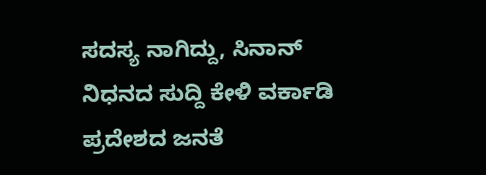ಸದಸ್ಯ ನಾಗಿದ್ದು, ಸಿನಾನ್ ನಿಧನದ ಸುದ್ದಿ ಕೇಳಿ ವರ್ಕಾಡಿ ಪ್ರದೇಶದ ಜನತೆ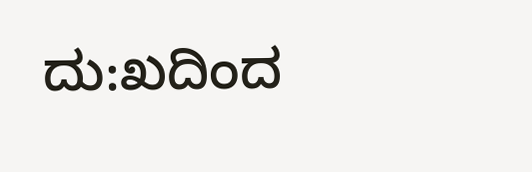ದು:ಖದಿಂದ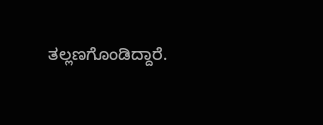ತಲ್ಲಣಗೊಂಡಿದ್ದಾರೆ.